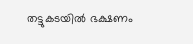തട്ടുകടയിൽ ഭക്ഷണം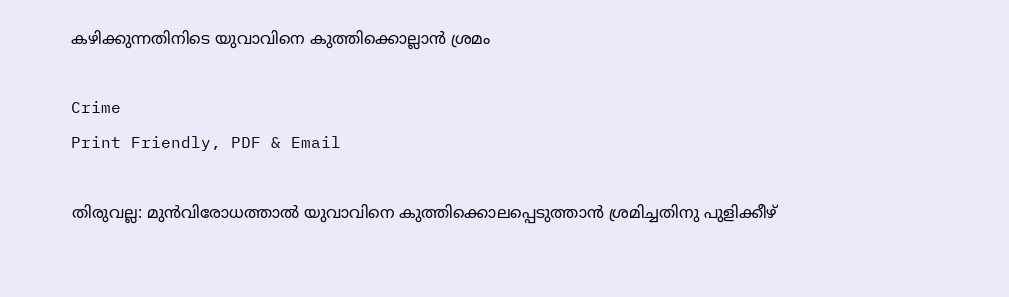കഴിക്കുന്നതിനിടെ യുവാവിനെ കുത്തിക്കൊല്ലാൻ ശ്രമം

Crime
Print Friendly, PDF & Email

തിരുവല്ല: മുൻവിരോധത്താൽ യുവാവിനെ കുത്തിക്കൊലപ്പെടുത്താൻ ശ്രമിച്ചതിനു പുളിക്കീഴ്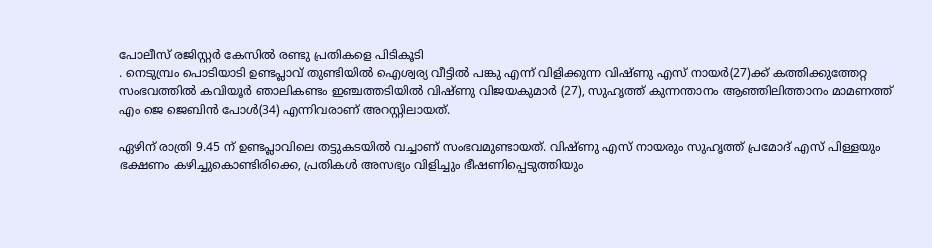പോലീസ് രജിസ്റ്റർ കേസിൽ രണ്ടു പ്രതികളെ പിടികൂടി
. നെടുമ്പ്രം പൊടിയാടി ഉണ്ടപ്ലാവ് തുണ്ടിയിൽ ഐശ്വര്യ വീട്ടിൽ പങ്കു എന്ന് വിളിക്കുന്ന വിഷ്ണു എസ് നായർ(27)ക്ക് കത്തിക്കുത്തേറ്റ സംഭവത്തിൽ കവിയൂർ ഞാലികണ്ടം ഇഞ്ചത്തടിയിൽ വിഷ്ണു വിജയകുമാർ (27), സുഹൃത്ത് കുന്നന്താനം ആഞ്ഞിലിത്താനം മാമണത്ത് എം ജെ ജെബിൻ പോൾ(34) എന്നിവരാണ് അറസ്റ്റിലായത്.

ഏഴിന് രാത്രി 9.45 ന് ഉണ്ടപ്ലാവിലെ തട്ടുകടയിൽ വച്ചാണ് സംഭവമുണ്ടായത്. വിഷ്ണു എസ് നായരും സുഹൃത്ത് പ്രമോദ് എസ് പിള്ളയും ഭക്ഷണം കഴിച്ചുകൊണ്ടിരിക്കെ, പ്രതികൾ അസഭ്യം വിളിച്ചും ഭീഷണിപ്പെടുത്തിയും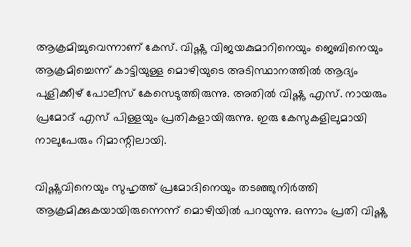ആക്രമിച്ചുവെന്നാണ് കേസ്. വിഷ്ണു വിജയകുമാറിനെയും ജെബിനെയും ആക്രമിച്ചെന്ന് കാട്ടിയുള്ള മൊഴിയുടെ അടിസ്ഥാനത്തിൽ ആദ്യം പുളിക്കീഴ് പോലീസ് കേസെടുത്തിരുന്നു. അതിൽ വിഷ്ണു എസ്. നായരും പ്രമോദ് എസ് പിള്ളയും പ്രതികളായിരുന്നു. ഇരു കേസുകളിലുമായി നാലുപേരും റിമാന്റിലായി.

വിഷ്ണുവിനെയും സുഹൃത്ത് പ്രമോദിനെയും തടഞ്ഞുനിർത്തി ആക്രമിക്കുകയായിരുന്നെന്ന് മൊഴിയിൽ പറയുന്നു. ഒന്നാം പ്രതി വിഷ്ണു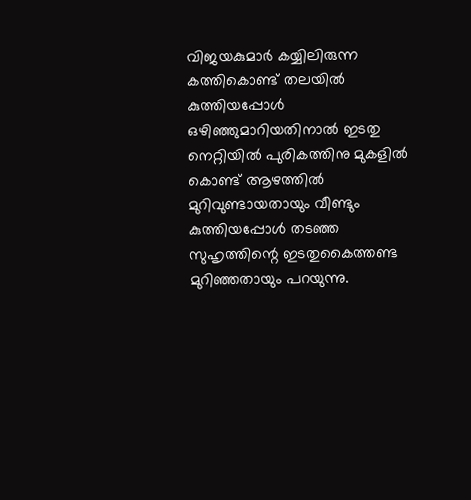വിജയകുമാർ കയ്യിലിരുന്ന കത്തികൊണ്ട് തലയിൽ കുത്തിയപ്പോൾ ഒഴിഞ്ഞുമാറിയതിനാൽ ഇടതു നെറ്റിയിൽ പുരികത്തിനു മുകളിൽ കൊണ്ട് ആഴത്തിൽ മുറിവുണ്ടായതായും വീണ്ടും കുത്തിയപ്പോൾ തടഞ്ഞ സുഹൃത്തിന്റെ ഇടതുകൈത്തണ്ട മുറിഞ്ഞതായും പറയുന്നു.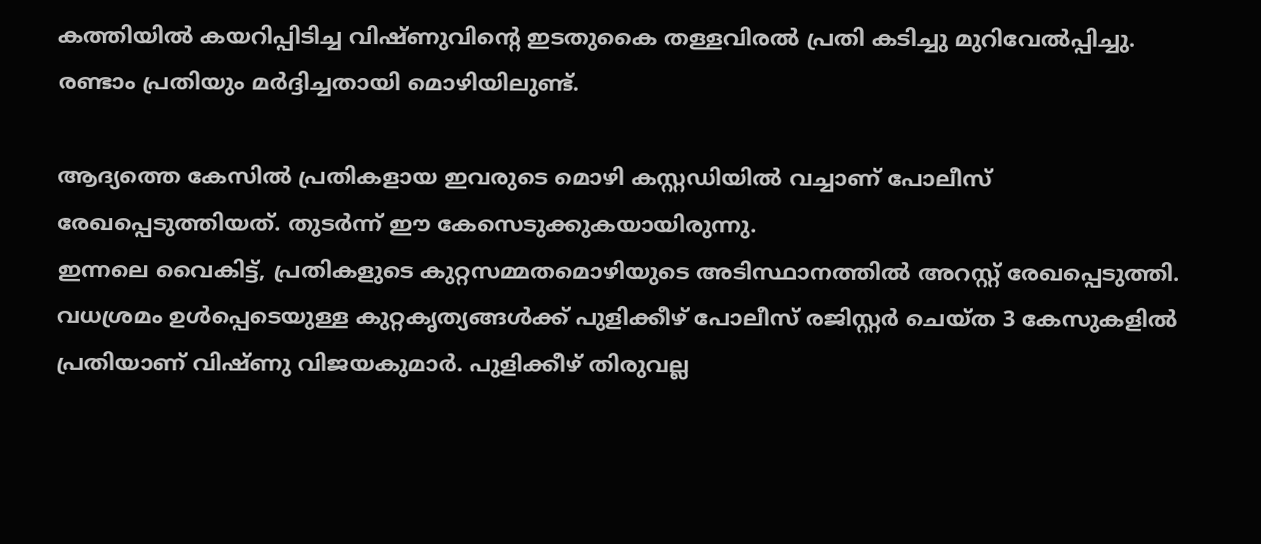കത്തിയിൽ കയറിപ്പിടിച്ച വിഷ്ണുവിന്റെ ഇടതുകൈ തള്ളവിരൽ പ്രതി കടിച്ചു മുറിവേൽപ്പിച്ചു. രണ്ടാം പ്രതിയും മർദ്ദിച്ചതായി മൊഴിയിലുണ്ട്.

ആദ്യത്തെ കേസിൽ പ്രതികളായ ഇവരുടെ മൊഴി കസ്റ്റഡിയിൽ വച്ചാണ് പോലീസ് രേഖപ്പെടുത്തിയത്. തുടർന്ന് ഈ കേസെടുക്കുകയായിരുന്നു.
ഇന്നലെ വൈകിട്ട്, പ്രതികളുടെ കുറ്റസമ്മതമൊഴിയുടെ അടിസ്ഥാനത്തിൽ അറസ്റ്റ് രേഖപ്പെടുത്തി. വധശ്രമം ഉൾപ്പെടെയുള്ള കുറ്റകൃത്യങ്ങൾക്ക് പുളിക്കീഴ് പോലീസ് രജിസ്റ്റർ ചെയ്ത 3 കേസുകളിൽ പ്രതിയാണ് വിഷ്ണു വിജയകുമാർ. പുളിക്കീഴ് തിരുവല്ല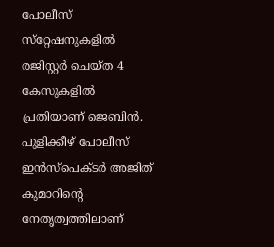പോലീസ് സ്‌റ്റേഷനുകളിൽ രജിസ്റ്റർ ചെയ്ത 4 കേസുകളിൽ പ്രതിയാണ് ജെബിൻ. പുളിക്കീഴ് പോലീസ് ഇൻസ്‌പെക്ടർ അജിത് കുമാറിന്റെ നേതൃത്വത്തിലാണ്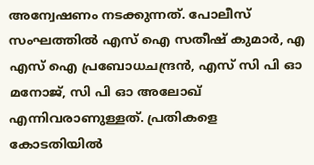അന്വേഷണം നടക്കുന്നത്. പോലീസ് സംഘത്തിൽ എസ് ഐ സതീഷ് കുമാർ, എ എസ് ഐ പ്രബോധചന്ദ്രൻ, എസ് സി പി ഓ മനോജ്, സി പി ഓ അലോഖ് എന്നിവരാണുള്ളത്. പ്രതികളെ കോടതിയിൽ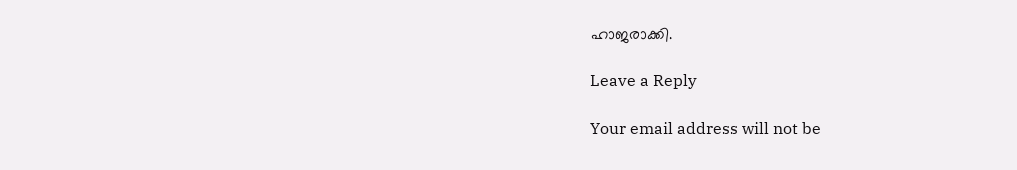ഹാജരാക്കി.

Leave a Reply

Your email address will not be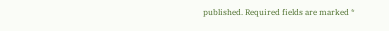published. Required fields are marked *